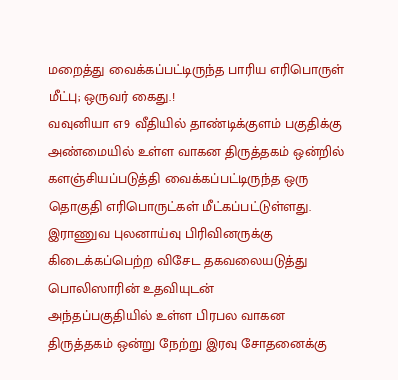மறைத்து வைக்கப்பட்டிருந்த பாரிய எரிபொருள் மீட்பு; ஒருவர் கைது.!
வவுனியா எ9 வீதியில் தாண்டிக்குளம் பகுதிக்கு அண்மையில் உள்ள வாகன திருத்தகம் ஒன்றில் களஞ்சியப்படுத்தி வைக்கப்பட்டிருந்த ஒரு தொகுதி எரிபொருட்கள் மீட்கப்பட்டுள்ளது.
இராணுவ புலனாய்வு பிரிவினருக்கு கிடைக்கப்பெற்ற விசேட தகவலையடுத்து பொலிஸாரின் உதவியுடன்
அந்தப்பகுதியில் உள்ள பிரபல வாகன திருத்தகம் ஒன்று நேற்று இரவு சோதனைக்கு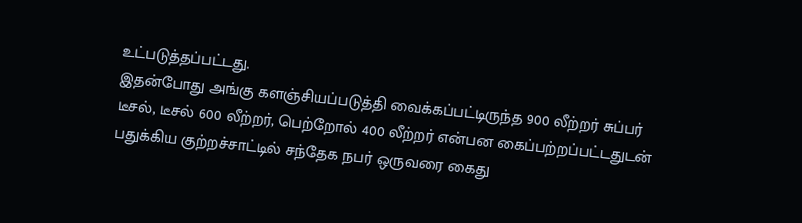உட்படுத்தப்பட்டது.
இதன்போது அங்கு களஞ்சியப்படுத்தி வைக்கப்பட்டிருந்த 900 லீற்றர் சுப்பர் டீசல், டீசல் 600 லீற்றர், பெற்றோல் 400 லீற்றர் என்பன கைப்பற்றப்பட்டதுடன் பதுக்கிய குற்றச்சாட்டில் சந்தேக நபர் ஒருவரை கைது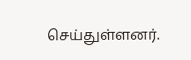செய்துள்ளனர்.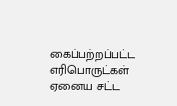கைப்பற்றப்பட்ட எரிபொருட்கள் ஏனைய சட்ட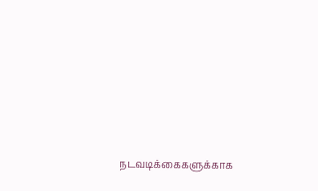நடவடிக்கைகளுக்காக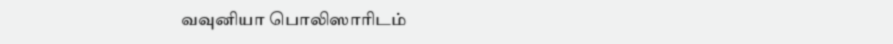வவுனியா பொலிஸாரிடம்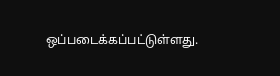ஒப்படைக்கப்பட்டுள்ளது.